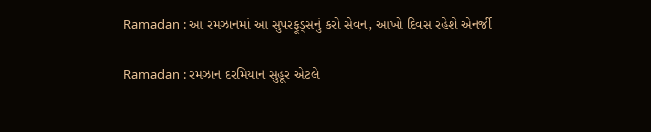Ramadan : આ રમઝાનમાં આ સુપરફૂડ્સનું કરો સેવન, આખો દિવસ રહેશે એનર્જી

Ramadan : રમઝાન દરમિયાન સુહૂર એટલે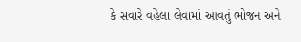કે સવારે વહેલા લેવામાં આવતું ભોજન અને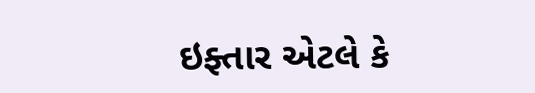ઇફ્તાર એટલે કે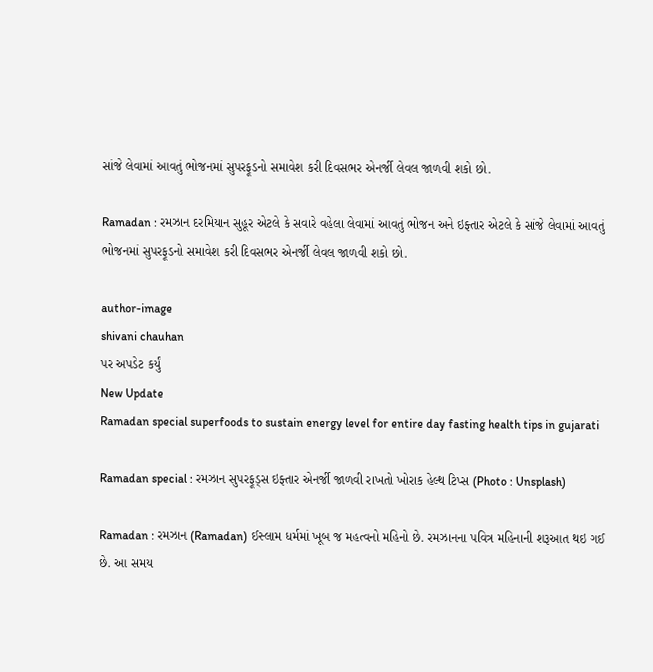સાંજે લેવામાં આવતું ભોજનમાં સુપરફૂડનો સમાવેશ કરી દિવસભર એનર્જી લેવલ જાળવી શકો છો.

Ramadan : રમઝાન દરમિયાન સુહૂર એટલે કે સવારે વહેલા લેવામાં આવતું ભોજન અને ઇફ્તાર એટલે કે સાંજે લેવામાં આવતું ભોજનમાં સુપરફૂડનો સમાવેશ કરી દિવસભર એનર્જી લેવલ જાળવી શકો છો.

author-image
shivani chauhan
પર અપડેટ કર્યું
New Update
Ramadan special superfoods to sustain energy level for entire day fasting health tips in gujarati

Ramadan special : રમઝાન સુપરફૂડ્સ ઇફ્તાર એનર્જી જાળવી રાખતો ખોરાક હેલ્થ ટિપ્સ (Photo : Unsplash)

Ramadan : રમઝાન (Ramadan) ઈસ્લામ ધર્મમાં ખૂબ જ મહત્વનો મહિનો છે. રમઝાનના પવિત્ર મહિનાની શરૂઆત થઇ ગઈ છે. આ સમય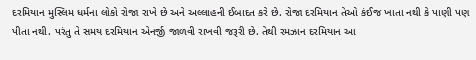દરમિયાન મુસ્લિમ ધર્મના લોકો રોજા રાખે છે અને અલ્લાહની ઈબાદત કરે છે. રોજા દરમિયાન તેઓ કંઈજ ખાતા નથી કે પાણી પણ પીતા નથી. પરંતુ તે સમય દરમિયાન એનર્જી જાળવી રાખવી જરૂરી છે. તેથી રમઝાન દરમિયાન આ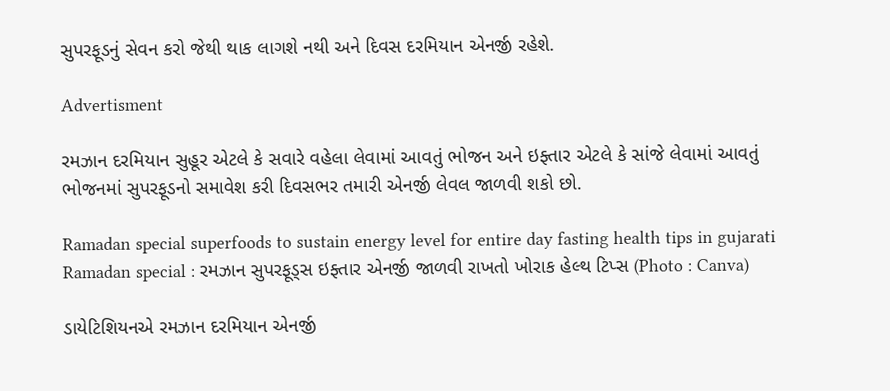સુપરફૂડનું સેવન કરો જેથી થાક લાગશે નથી અને દિવસ દરમિયાન એનર્જી રહેશે.

Advertisment

રમઝાન દરમિયાન સુહૂર એટલે કે સવારે વહેલા લેવામાં આવતું ભોજન અને ઇફ્તાર એટલે કે સાંજે લેવામાં આવતું ભોજનમાં સુપરફૂડનો સમાવેશ કરી દિવસભર તમારી એનર્જી લેવલ જાળવી શકો છો.

Ramadan special superfoods to sustain energy level for entire day fasting health tips in gujarati
Ramadan special : રમઝાન સુપરફૂડ્સ ઇફ્તાર એનર્જી જાળવી રાખતો ખોરાક હેલ્થ ટિપ્સ (Photo : Canva)

ડાયેટિશિયનએ રમઝાન દરમિયાન એનર્જી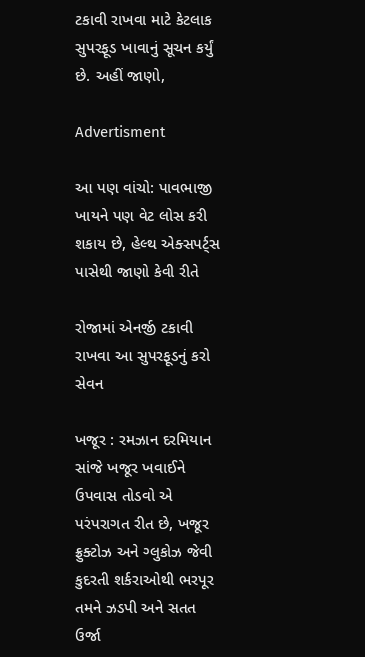ટકાવી રાખવા માટે કેટલાક સુપરફૂડ ખાવાનું સૂચન કર્યું છે. અહીં જાણો,

Advertisment

આ પણ વાંચો: પાવભાજી ખાયને પણ વેટ લોસ કરી શકાય છે, હેલ્થ એક્સપર્ટ્સ પાસેથી જાણો કેવી રીતે

રોજામાં એનર્જી ટકાવી રાખવા આ સુપરફૂડનું કરો સેવન

ખજૂર : રમઝાન દરમિયાન સાંજે ખજૂર ખવાઈને ઉપવાસ તોડવો એ પરંપરાગત રીત છે, ખજૂર ફ્રુક્ટોઝ અને ગ્લુકોઝ જેવી કુદરતી શર્કરાઓથી ભરપૂર તમને ઝડપી અને સતત ઉર્જા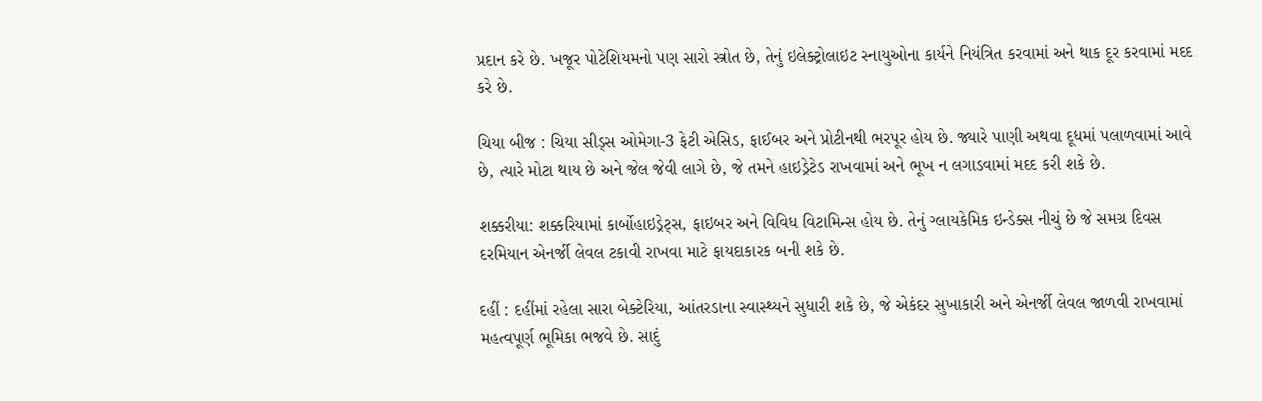પ્રદાન કરે છે. ખજૂર પોટેશિયમનો પણ સારો સ્ત્રોત છે, તેનું ઇલેક્ટ્રોલાઇટ સ્નાયુઓના કાર્યને નિયંત્રિત કરવામાં અને થાક દૂર કરવામાં મદદ કરે છે.

ચિયા બીજ : ચિયા સીડ્સ ઓમેગા-3 ફેટી એસિડ, ફાઈબર અને પ્રોટીનથી ભરપૂર હોય છે. જ્યારે પાણી અથવા દૂધમાં પલાળવામાં આવે છે, ત્યારે મોટા થાય છે અને જેલ જેવી લાગે છે, જે તમને હાઇડ્રેટેડ રાખવામાં અને ભૂખ ન લગાડવામાં મદદ કરી શકે છે.

શક્કરીયા: શક્કરિયામાં કાર્બોહાઇડ્રેટ્સ, ફાઇબર અને વિવિધ વિટામિન્સ હોય છે. તેનું ગ્લાયકેમિક ઇન્ડેક્સ નીચું છે જે સમગ્ર દિવસ દરમિયાન એનર્જી લેવલ ટકાવી રાખવા માટે ફાયદાકારક બની શકે છે.

દહીં : દહીંમાં રહેલા સારા બેક્ટેરિયા, આંતરડાના સ્વાસ્થ્યને સુધારી શકે છે, જે એકંદર સુખાકારી અને એનર્જી લેવલ જાળવી રાખવામાં મહત્વપૂર્ણ ભૂમિકા ભજવે છે. સાદું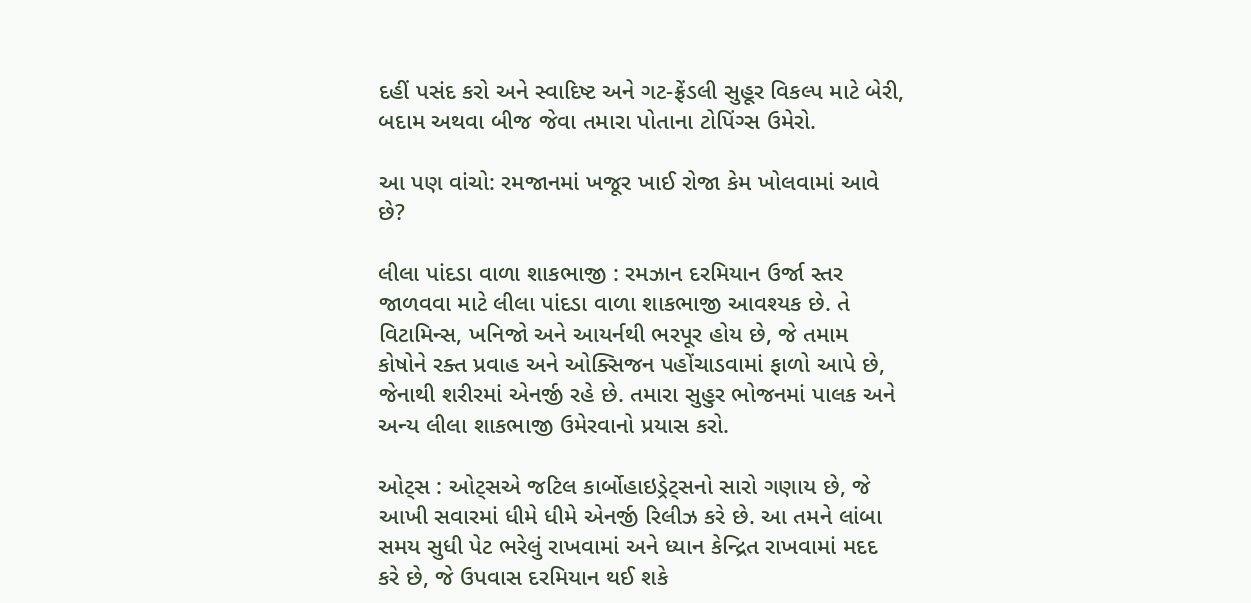દહીં પસંદ કરો અને સ્વાદિષ્ટ અને ગટ-ફ્રેંડલી સુહૂર વિકલ્પ માટે બેરી, બદામ અથવા બીજ જેવા તમારા પોતાના ટોપિંગ્સ ઉમેરો.

આ પણ વાંચો: રમજાનમાં ખજૂર ખાઈ રોજા કેમ ખોલવામાં આવે છે?

લીલા પાંદડા વાળા શાકભાજી : રમઝાન દરમિયાન ઉર્જા સ્તર જાળવવા માટે લીલા પાંદડા વાળા શાકભાજી આવશ્યક છે. તે વિટામિન્સ, ખનિજો અને આયર્નથી ભરપૂર હોય છે, જે તમામ કોષોને રક્ત પ્રવાહ અને ઓક્સિજન પહોંચાડવામાં ફાળો આપે છે, જેનાથી શરીરમાં એનર્જી રહે છે. તમારા સુહુર ભોજનમાં પાલક અને અન્ય લીલા શાકભાજી ઉમેરવાનો પ્રયાસ કરો.

ઓટ્સ : ઓટ્સએ જટિલ કાર્બોહાઇડ્રેટ્સનો સારો ગણાય છે, જે આખી સવારમાં ધીમે ધીમે એનર્જી રિલીઝ કરે છે. આ તમને લાંબા સમય સુધી પેટ ભરેલું રાખવામાં અને ધ્યાન કેન્દ્રિત રાખવામાં મદદ કરે છે, જે ઉપવાસ દરમિયાન થઈ શકે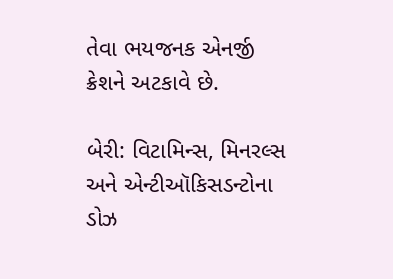તેવા ભયજનક એનર્જી ક્રેશને અટકાવે છે.

બેરી: વિટામિન્સ, મિનરલ્સ અને એન્ટીઑકિસડન્ટોના ડોઝ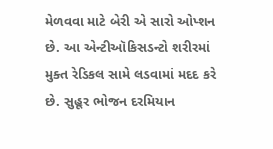મેળવવા માટે બેરી એ સારો ઓપ્શન છે. આ એન્ટીઑકિસડન્ટો શરીરમાં મુક્ત રેડિકલ સામે લડવામાં મદદ કરે છે. સુહૂર ભોજન દરમિયાન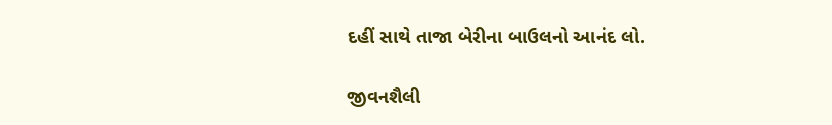દહીં સાથે તાજા બેરીના બાઉલનો આનંદ લો.

જીવનશૈલી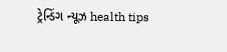ટ્રેન્ડિંગ ન્યૂઝ health tips